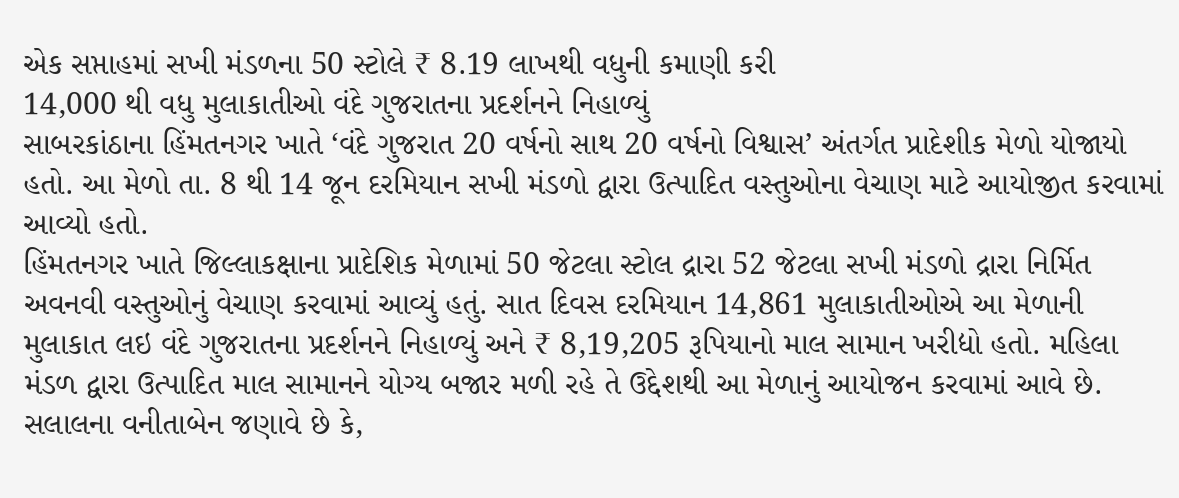એક સપ્તાહમાં સખી મંડળના 50 સ્ટોલે ₹ 8.19 લાખથી વધુની કમાણી કરી
14,000 થી વધુ મુલાકાતીઓ વંદે ગુજરાતના પ્રદર્શનને નિહાળ્યું
સાબરકાંઠાના હિંમતનગર ખાતે ‘વંદે ગુજરાત 20 વર્ષનો સાથ 20 વર્ષનો વિશ્વાસ’ અંતર્ગત પ્રાદેશીક મેળો યોજાયો હતો. આ મેળો તા. 8 થી 14 જૂન દરમિયાન સખી મંડળો દ્વારા ઉત્પાદિત વસ્તુઓના વેચાણ માટે આયોજીત કરવામાં આવ્યો હતો.
હિંમતનગર ખાતે જિલ્લાકક્ષાના પ્રાદેશિક મેળામાં 50 જેટલા સ્ટોલ દ્રારા 52 જેટલા સખી મંડળો દ્રારા નિર્મિત અવનવી વસ્તુઓનું વેચાણ કરવામાં આવ્યું હતું. સાત દિવસ દરમિયાન 14,861 મુલાકાતીઓએ આ મેળાની મુલાકાત લઇ વંદે ગુજરાતના પ્રદર્શનને નિહાળ્યું અને ₹ 8,19,205 રૂપિયાનો માલ સામાન ખરીદ્યો હતો. મહિલા મંડળ દ્વારા ઉત્પાદિત માલ સામાનને યોગ્ય બજાર મળી રહે તે ઉદ્દેશથી આ મેળાનું આયોજન કરવામાં આવે છે.
સલાલના વનીતાબેન જણાવે છે કે,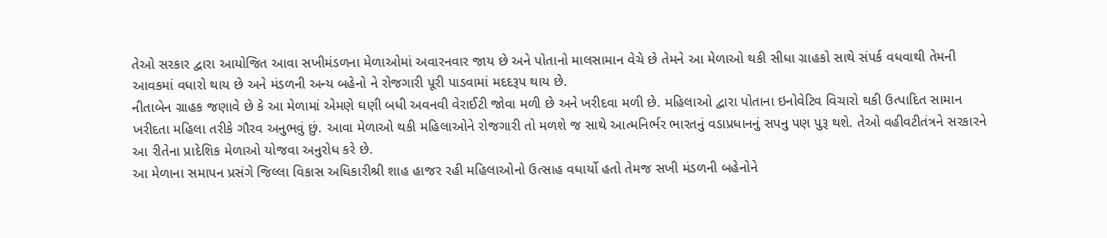તેઓ સરકાર દ્વારા આયોજિત આવા સખીમંડળના મેળાઓમાં અવારનવાર જાય છે અને પોતાનો માલસામાન વેચે છે તેમને આ મેળાઓ થકી સીધા ગ્રાહકો સાથે સંપર્ક વધવાથી તેમની આવકમાં વધારો થાય છે અને મંડળની અન્ય બહેનો ને રોજગારી પૂરી પાડવામાં મદદરૂપ થાય છે.
નીતાબેન ગ્રાહક જણાવે છે કે આ મેળામાં એમણે ઘણી બધી અવનવી વેરાઈટી જોવા મળી છે અને ખરીદવા મળી છે. મહિલાઓ દ્વારા પોતાના ઇનોવેટિવ વિચારો થકી ઉત્પાદિત સામાન ખરીદતા મહિલા તરીકે ગૌરવ અનુભવું છું. આવા મેળાઓ થકી મહિલાઓને રોજગારી તો મળશે જ સાથે આત્મનિર્ભર ભારતનું વડાપ્રધાનનું સપનુ પણ પુરૂ થશે. તેઓ વહીવટીતંત્રને સરકારને આ રીતેના પ્રાદેશિક મેળાઓ યોજવા અનુરોધ કરે છે.
આ મેળાના સમાપન પ્રસંગે જિલ્લા વિકાસ અધિકારીશ્રી શાહ હાજર રહી મહિલાઓનો ઉત્સાહ વધાર્યો હતો તેમજ સખી મંડળની બહેનોને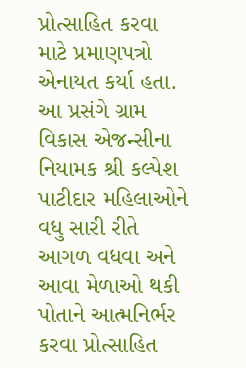પ્રોત્સાહિત કરવા માટે પ્રમાણપત્રો એનાયત કર્યા હતા. આ પ્રસંગે ગ્રામ વિકાસ એજન્સીના નિયામક શ્રી કલ્પેશ પાટીદાર મહિલાઓને વધુ સારી રીતે આગળ વધવા અને આવા મેળાઓ થકી પોતાને આત્મનિર્ભર કરવા પ્રોત્સાહિત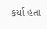કર્યા હતા